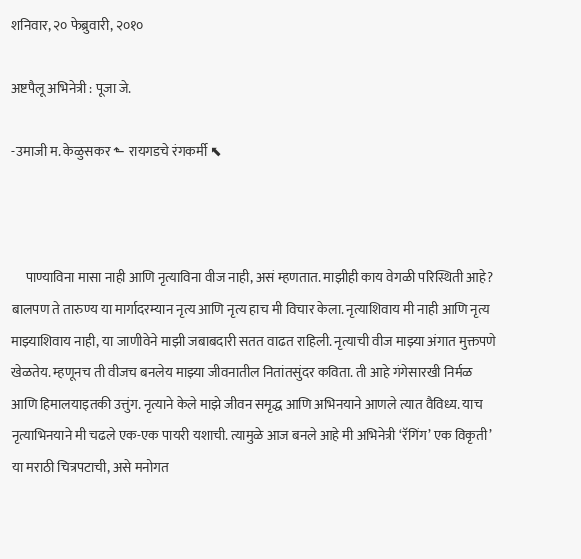शनिवार, २० फेब्रुवारी, २०१०

अष्टपैलू अभिनेत्री : पूजा जे.

-उमाजी म. केळुसकर ⬑ रायगडचे रंगकर्मी ⬉



     पाण्याविना मासा नाही आणि नृत्याविना वीज नाही, असं म्हणतात. माझीही काय वेगळी परिस्थिती आहे? बालपण ते तारुण्य या मार्गादरम्यान नृत्य आणि नृत्य हाच मी विचार केला. नृत्याशिवाय मी नाही आणि नृत्य माझ्याशिवाय नाही, या जाणीवेने माझी जबाबदारी सतत वाढत राहिली. नृत्याची वीज माझ्या अंगात मुक्तपणे खेळतेय. म्हणूनच ती वीजच बनलेय माझ्या जीवनातील नितांतसुंदर कविता. ती आहे गंगेसारखी निर्मळ आणि हिमालयाइतकी उत्तुंग. नृत्याने केले माझे जीवन समृद्ध आणि अभिनयाने आणले त्यात वैविध्य. याच नृत्याभिनयाने मी चढले एक-एक पायरी यशाची. त्यामुळे आज बनले आहे मी अभिनेत्री ‘रॅगिंग’ एक विकृती’ या मराठी चित्रपटाची, असे मनोगत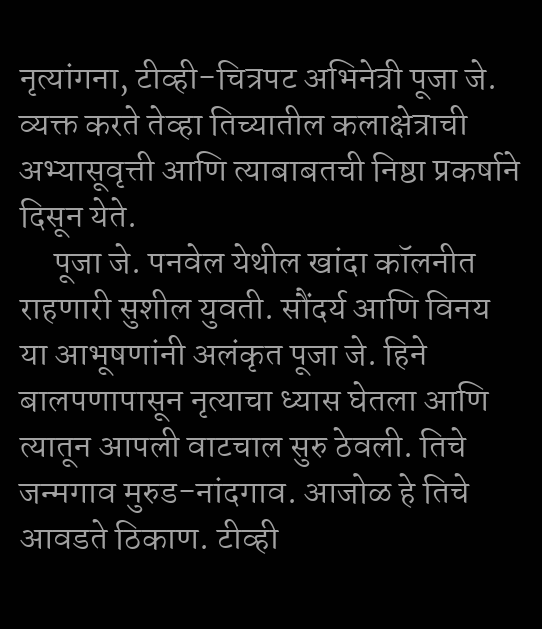नृत्यांगना, टीव्ही-चित्रपट अभिनेत्री पूजा जे. व्यक्त करते तेव्हा तिच्यातील कलाक्षेत्राची अभ्यासूवृत्ती आणि त्याबाबतची निष्ठा प्रकर्षाने दिसून येते.
     पूजा जे. पनवेल येथील खांदा कॉलनीत राहणारी सुशील युवती. सौंदर्य आणि विनय या आभूषणांनी अलंकृत पूजा जे. हिने बालपणापासून नृत्याचा ध्यास घेतला आणि त्यातून आपली वाटचाल सुरु ठेवली. तिचे जन्मगाव मुरुड-नांदगाव. आजोळ हे तिचे आवडते ठिकाण. टीव्ही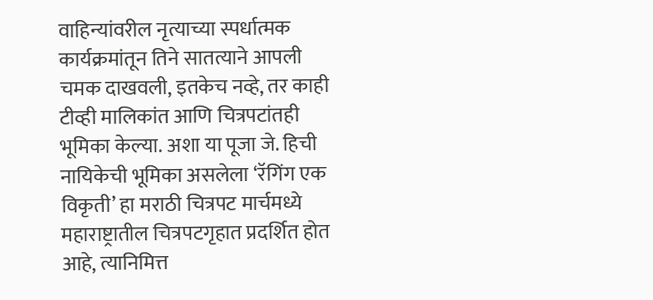वाहिन्यांवरील नृत्याच्या स्पर्धात्मक कार्यक्रमांतून तिने सातत्याने आपली चमक दाखवली, इतकेच नव्हे, तर काही टीव्ही मालिकांत आणि चित्रपटांतही भूमिका केल्या. अशा या पूजा जे. हिची नायिकेची भूमिका असलेला ‘रॅगिंग एक विकृती’ हा मराठी चित्रपट मार्चमध्ये महाराष्ट्रातील चित्रपटगृहात प्रदर्शित होत आहे, त्यानिमित्त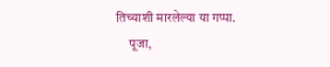तिच्याशी मारलेल्या या गप्पा.
     पूजा,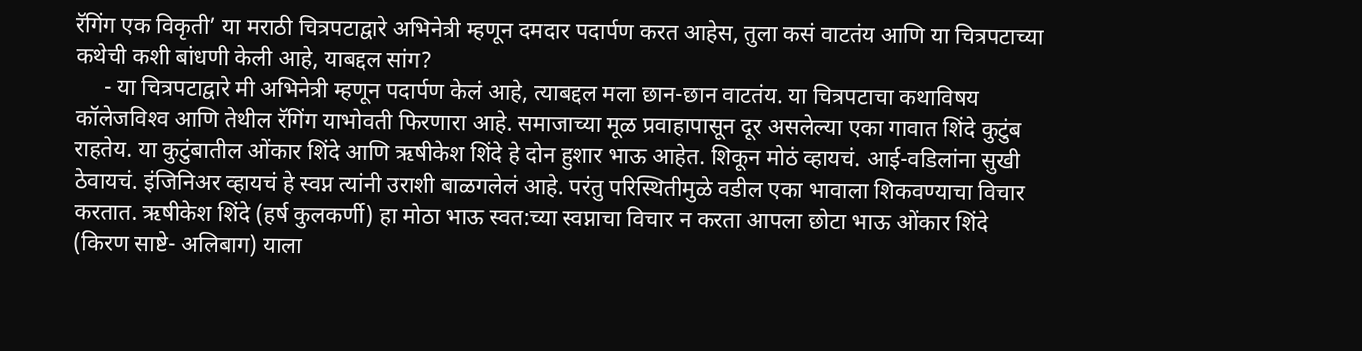रॅगिंग एक विकृती’ या मराठी चित्रपटाद्वारे अभिनेत्री म्हणून दमदार पदार्पण करत आहेस, तुला कसं वाटतंय आणि या चित्रपटाच्या कथेची कशी बांधणी केली आहे, याबद्दल सांग?
     - या चित्रपटाद्वारे मी अभिनेत्री म्हणून पदार्पण केलं आहे, त्याबद्दल मला छान-छान वाटतंय. या चित्रपटाचा कथाविषय कॉलेजविश्‍व आणि तेथील रॅगिंग याभोवती फिरणारा आहे. समाजाच्या मूळ प्रवाहापासून दूर असलेल्या एका गावात शिंदे कुटुंब राहतेय. या कुटुंबातील ओंकार शिंदे आणि ऋषीकेश शिंदे हे दोन हुशार भाऊ आहेत. शिकून मोठं व्हायचं. आई-वडिलांना सुखी ठेवायचं. इंजिनिअर व्हायचं हे स्वप्न त्यांनी उराशी बाळगलेलं आहे. परंतु परिस्थितीमुळे वडील एका भावाला शिकवण्याचा विचार करतात. ऋषीकेश शिंदे (हर्ष कुलकर्णी) हा मोठा भाऊ स्वत:च्या स्वप्नाचा विचार न करता आपला छोटा भाऊ ओंकार शिंदे (किरण साष्टे- अलिबाग) याला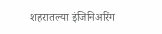शहरातल्या इंजिनिअरिंग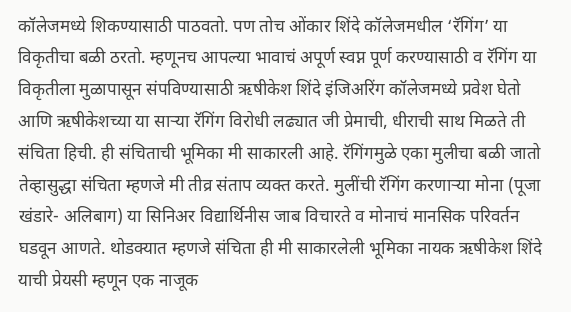कॉलेजमध्ये शिकण्यासाठी पाठवतो. पण तोच ओंकार शिंदे कॉलेजमधील ‘रॅगिंग’ या विकृतीचा बळी ठरतो. म्हणूनच आपल्या भावाचं अपूर्ण स्वप्न पूर्ण करण्यासाठी व रॅगिंग या विकृतीला मुळापासून संपविण्यासाठी ऋषीकेश शिंदे इंजिअरिंग कॉलेजमध्ये प्रवेश घेतो आणि ऋषीकेशच्या या सार्‍या रॅगिंग विरोधी लढ्यात जी प्रेमाची, धीराची साथ मिळते ती संचिता हिची. ही संचिताची भूमिका मी साकारली आहे. रॅगिंगमुळे एका मुलीचा बळी जातो तेव्हासुद्धा संचिता म्हणजे मी तीव्र संताप व्यक्त करते. मुलींची रॅगिंग करणार्‍या मोना (पूजा खंडारे- अलिबाग) या सिनिअर विद्यार्थिनीस जाब विचारते व मोनाचं मानसिक परिवर्तन घडवून आणते. थोडक्यात म्हणजे संचिता ही मी साकारलेली भूमिका नायक ऋषीकेश शिंदे याची प्रेयसी म्हणून एक नाजूक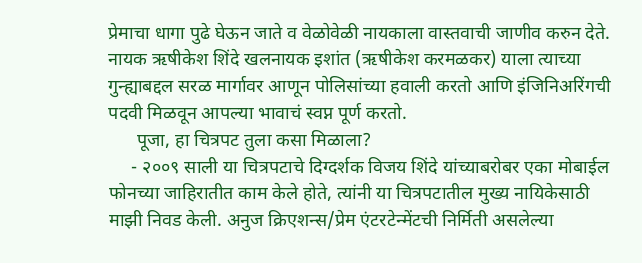प्रेमाचा धागा पुढे घेऊन जाते व वेळोवेळी नायकाला वास्तवाची जाणीव करुन देते. नायक ऋषीकेश शिंदे खलनायक इशांत (ऋषीकेश करमळकर) याला त्याच्या गुन्ह्याबद्दल सरळ मार्गावर आणून पोलिसांच्या हवाली करतो आणि इंजिनिअरिंगची पदवी मिळवून आपल्या भावाचं स्वप्न पूर्ण करतो.
      पूजा, हा चित्रपट तुला कसा मिळाला?
     - २००९ साली या चित्रपटाचे दिग्दर्शक विजय शिंदे यांच्याबरोबर एका मोबाईल फोनच्या जाहिरातीत काम केले होते, त्यांनी या चित्रपटातील मुख्य नायिकेसाठी माझी निवड केली. अनुज क्रिएशन्स/प्रेम एंटरटेन्मेंटची निर्मिती असलेल्या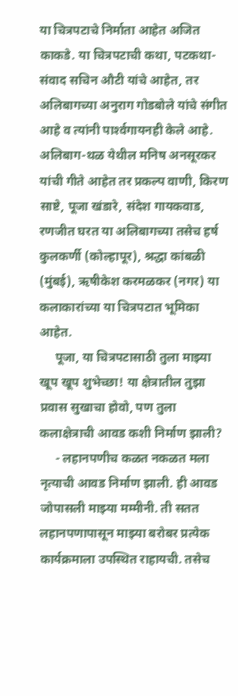या चित्रपटाचे निर्माता आहेत अजित काकडे. या चित्रपटाची कथा, पटकथा- संवाद सचिन औटी यांचे आहेत, तर अलिबागच्या अनुराग गोडबोले यांचे संगीत आहे व त्यांनी पार्श्‍वगायनही केले आहे. अलिबाग-थळ येथील मनिष अनसूरकर यांची गीते आहेत तर प्रकल्प वाणी, किरण साष्टे, पूजा खंडारे, संदेश गायकवाड, रणजीत घरत या अलिबागच्या तसेच हर्ष कुलकर्णी (कोल्हापूर), श्रद्धा कांबळी (मुंबई), ऋषीकेश करमळकर (नगर) या कलाकारांच्या या चित्रपटात भूमिका आहेत.
     पूजा, या चित्रपटासाठी तुला माझ्या खूप खूप शुभेच्छा! या क्षेत्रातील तुझा प्रवास सुखाचा होवो, पण तुला कलाक्षेत्राची आवड कशी निर्माण झाली?
     - लहानपणीच कळत नकळत मला नृत्याची आवड निर्माण झाली. ही आवड जोपासली माझ्या मम्मीनी. ती सतत लहानपणापासून माझ्या बरोबर प्रत्येक कार्यक्रमाला उपस्थित राहायची. तसेच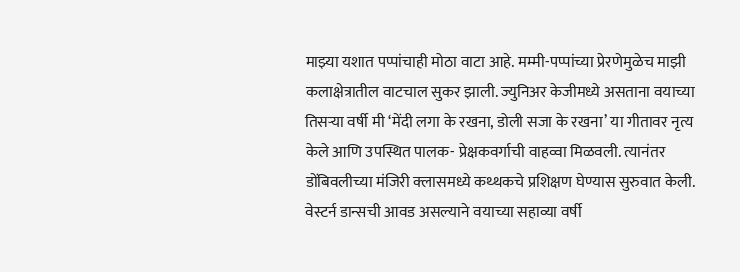माझ्या यशात पप्पांचाही मोठा वाटा आहे. मम्मी-पप्पांच्या प्रेरणेमुळेच माझी कलाक्षेत्रातील वाटचाल सुकर झाली. ज्युनिअर केजीमध्ये असताना वयाच्या तिसर्‍या वर्षी मी ‘मेंदी लगा के रखना, डोली सजा के रखना’ या गीतावर नृत्य केले आणि उपस्थित पालक- प्रेक्षकवर्गाची वाहव्वा मिळवली. त्यानंतर डोंबिवलीच्या मंजिरी क्लासमध्ये कथ्थकचे प्रशिक्षण घेण्यास सुरुवात केली. वेस्टर्न डान्सची आवड असल्याने वयाच्या सहाव्या वर्षी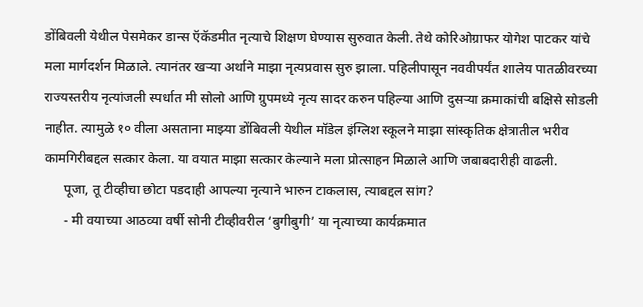डोंबिवली येथील पेसमेकर डान्स ऍकॅडमीत नृत्याचे शिक्षण घेण्यास सुरुवात केली. तेथे कोरिओग्राफर योगेश पाटकर यांचे मला मार्गदर्शन मिळाले. त्यानंतर खर्‍या अर्थाने माझा नृत्यप्रवास सुरु झाला. पहिलीपासून नववीपर्यंत शालेय पातळीवरच्या राज्यस्तरीय नृत्यांजली स्पर्धात मी सोलो आणि ग्रुपमध्ये नृत्य सादर करुन पहिल्या आणि दुसर्‍या क्रमाकांची बक्षिसे सोडली नाहीत. त्यामुळे १० वीला असताना माझ्या डोंबिवली येथील मॉडेल इंग्लिश स्कूलने माझा सांस्कृतिक क्षेत्रातील भरीव कामगिरीबद्दल सत्कार केला. या वयात माझा सत्कार केल्याने मला प्रोत्साहन मिळाले आणि जबाबदारीही वाढली.
      पूजा, तू टीव्हीचा छोटा पडदाही आपल्या नृत्याने भारुन टाकलास, त्याबद्दल सांग?
      - मी वयाच्या आठव्या वर्षी सोनी टीव्हीवरील ‘बुगीबुगी’ या नृत्याच्या कार्यक्रमात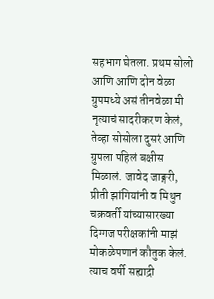सहभाग घेतला. प्रथम सोलो आणि आणि दोन वेळा ग्रुपमध्ये असं तीनवेळा मी नृत्याचं सादरीकरण केलं, तेव्हा सोसोला दुसरं आणि ग्रुपला पहिलं बक्षीस मिळालं. जावेद जाङ्गरी, प्रीती झांगियांनी व मिथुन चक्रवर्ती यांच्यासारख्या दिग्गज परीक्षकांनी माझं मोकळेपणानं कौतुक केलं. त्याच वर्षी सह्याद्री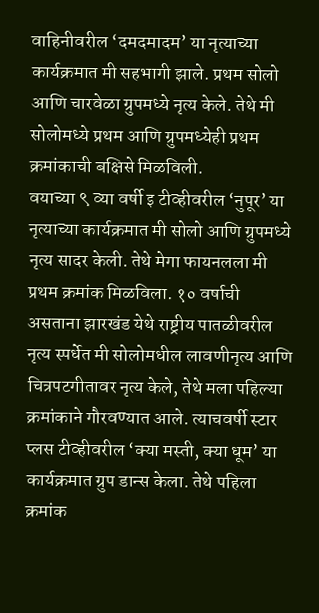वाहिनीवरील ‘दमदमादम’ या नृत्याच्या कार्यक्रमात मी सहभागी झाले. प्रथम सोलो आणि चारवेळा ग्रुपमध्ये नृत्य केले. तेथे मी सोलोमध्ये प्रथम आणि ग्रुपमध्येही प्रथम क्रमांकाची बक्षिसे मिळविली.
वयाच्या ९ व्या वर्षी इ टीव्हीवरील ‘नुपूर’ या नृत्याच्या कार्यक्रमात मी सोलो आणि ग्रुपमध्ये नृत्य सादर केली. तेथे मेगा फायनलला मी प्रथम क्रमांक मिळविला. १० वर्षाची असताना झारखंड येथे राष्ट्रीय पातळीवरील नृत्य स्पर्धेत मी सोलोमधील लावणीनृत्य आणि चित्रपटगीतावर नृत्य केले, तेथे मला पहिल्या क्रमांकाने गौरवण्यात आले. त्याचवर्षी स्टार प्लस टीव्हीवरील ‘क्या मस्ती, क्या धूम’ या कार्यक्रमात ग्रुप डान्स केला. तेथे पहिला क्रमांक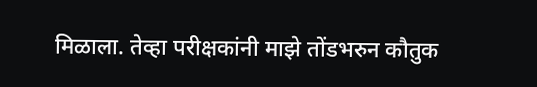मिळाला. तेव्हा परीक्षकांनी माझे तोंडभरुन कौतुक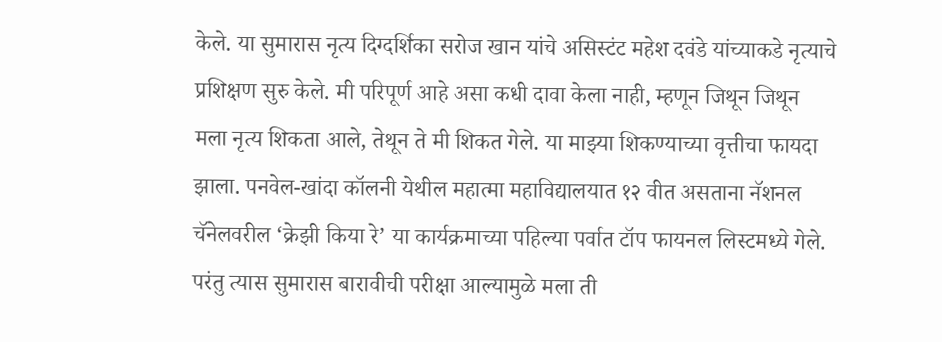केले. या सुमारास नृत्य दिग्दर्शिका सरोज खान यांचे असिस्टंट महेश दवंडे यांच्याकडे नृत्याचे प्रशिक्षण सुरु केले. मी परिपूर्ण आहे असा कधी दावा केला नाही, म्हणून जिथून जिथून मला नृत्य शिकता आले, तेथून ते मी शिकत गेले. या माझ्या शिकण्याच्या वृत्तीचा फायदा झाला. पनवेल-खांदा कॉलनी येथील महात्मा महाविद्यालयात १२ वीत असताना नॅशनल चॅनेलवरील ‘क्रेझी किया रे’ या कार्यक्रमाच्या पहिल्या पर्वात टॉप फायनल लिस्टमध्ये गेले. परंतु त्यास सुमारास बारावीची परीक्षा आल्यामुळे मला ती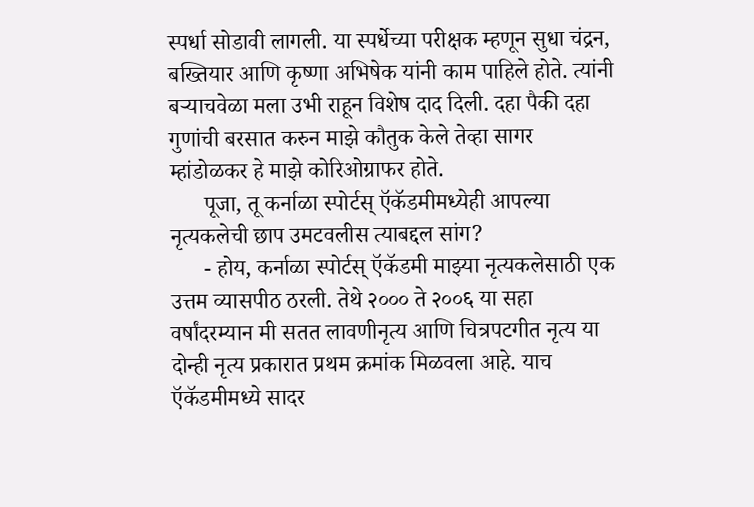स्पर्धा सोडावी लागली. या स्पर्धेच्या परीक्षक म्हणून सुधा चंद्रन, बख्तियार आणि कृष्णा अभिषेक यांनी काम पाहिले होते. त्यांनी बर्‍याचवेळा मला उभी राहून विशेष दाद दिली. दहा पैकी दहा गुणांची बरसात करुन माझे कौतुक केले तेव्हा सागर म्हांडोळकर हे माझे कोरिओग्राफर होते.
      पूजा, तू कर्नाळा स्पोर्टस् ऍकॅडमीमध्येही आपल्या नृत्यकलेची छाप उमटवलीस त्याबद्दल सांग?
      - होय, कर्नाळा स्पोर्टस् ऍकॅडमी माझ्या नृत्यकलेसाठी एक उत्तम व्यासपीठ ठरली. तेथे २००० ते २००६ या सहा वर्षांदरम्यान मी सतत लावणीनृत्य आणि चित्रपटगीत नृत्य या दोन्ही नृत्य प्रकारात प्रथम क्रमांक मिळवला आहे. याच ऍकॅडमीमध्ये सादर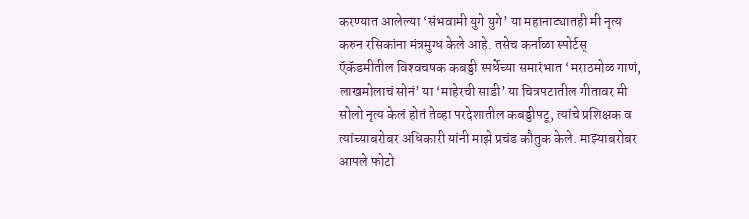करण्यात आलेल्या ‘संभवामी युगे युगे’ या महानाट्यातही मी नृत्य करुन रसिकांना मंत्रमुग्ध केले आहे. तसेच कर्नाळा स्पोर्टस् ऍकॅडमीतील विश्‍वचषक कबड्डी स्पर्धेच्या समारंभात ‘मराठमोळ गाणं, लाखमोलाचं सोनं’ या ‘माहेरची साडी’ या चित्रपटातील गीतावर मी सोलो नृत्य केलं होतं तेव्हा परदेशातील कबड्डीपटू, त्यांचे प्रशिक्षक व त्यांच्याबरोबर अधिकारी यांनी माझे प्रचंड कौतुक केले. माझ्याबरोबर आपले फोटो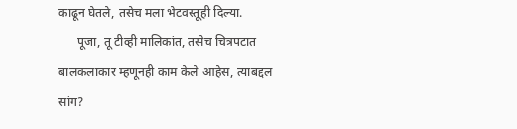काढून घेतले, तसेच मला भेटवस्तूही दिल्या.
      पूजा, तू टीव्ही मालिकांत, तसेच चित्रपटात बालकलाकार म्हणूनही काम केले आहेस, त्याबद्दल सांग?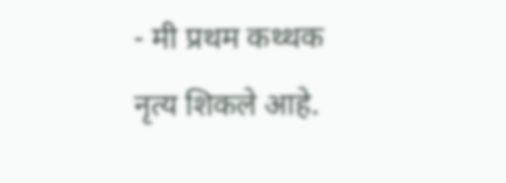- मी प्रथम कथ्थक नृत्य शिकले आहे.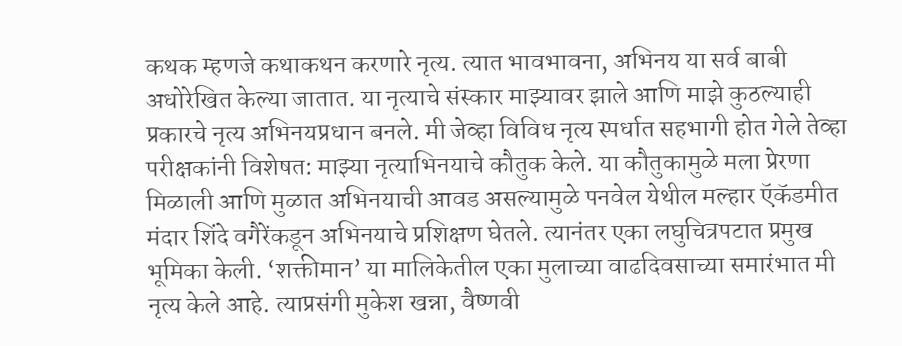कथक म्हणजे कथाकथन करणारे नृत्य. त्यात भावभावना, अभिनय या सर्व बाबी अधोरेखित केल्या जातात. या नृत्याचे संस्कार माझ्यावर झाले आणि माझे कुठल्याही प्रकारचे नृत्य अभिनयप्रधान बनले. मी जेव्हा विविध नृत्य स्पर्धात सहभागी होत गेले तेव्हा परीक्षकांनी विशेषत: माझ्या नृत्याभिनयाचे कौतुक केले. या कौतुकामुळे मला प्रेरणा मिळाली आणि मुळात अभिनयाची आवड असल्यामुळे पनवेल येथील मल्हार ऍकॅडमीत मंदार शिंदे वगैरेंकडून अभिनयाचे प्रशिक्षण घेतले. त्यानंतर एका लघुचित्रपटात प्रमुख भूमिका केली. ‘शक्तीमान’ या मालिकेतील एका मुलाच्या वाढदिवसाच्या समारंभात मी नृत्य केले आहे. त्याप्रसंगी मुकेश खन्ना, वैष्णवी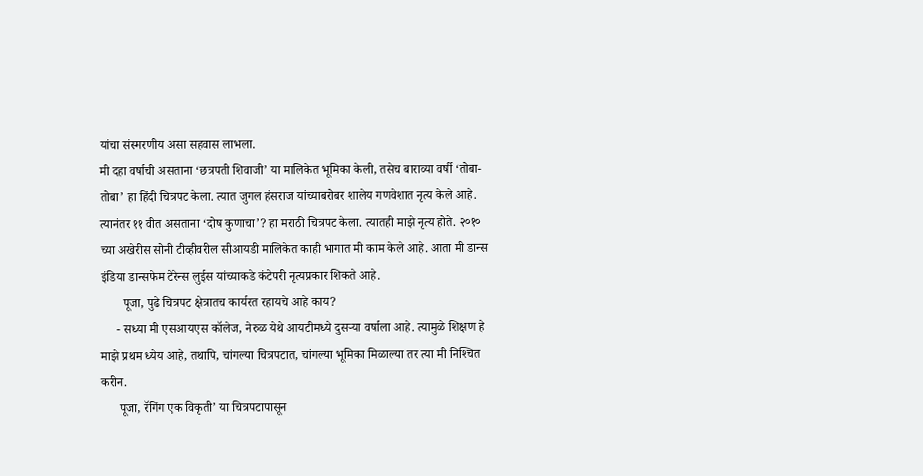यांचा संस्मरणीय असा सहवास लाभला.
मी दहा वर्षाची असताना ‘छत्रपती शिवाजी’ या मालिकेत भूमिका केली, तसेच बाराव्या वर्षी ‘तोबा- तोबा’ हा हिंदी चित्रपट केला. त्यात जुगल हंसराज यांच्याबरोबर शालेय गणवेशात नृत्य केले आहे. त्यानंतर ११ वीत असताना ‘दोष कुणाचा’? हा मराठी चित्रपट केला. त्यातही माझे नृत्य होते. २०१० च्या अखेरीस सोनी टीव्हीवरील सीआयडी मालिकेत काही भागात मी काम केले आहे. आता मी डान्स इंडिया डान्सफेम टेरेन्स लुईस यांच्याकडे कंटेपरी नृत्यप्रकार शिकते आहे.
       पूजा, पुढे चित्रपट क्षेत्रातच कार्यरत रहायचे आहे काय?
     - सध्या मी एसआयएस कॉलेज, नेरुळ येथे आयटीमध्ये दुसर्‍या वर्षाला आहे. त्यामुळे शिक्षण हे माझे प्रथम ध्येय आहे, तथापि, चांगल्या चित्रपटात, चांगल्या भूमिका मिळाल्या तर त्या मी निश्‍चित करीन.
      पूजा, रॅगिंग एक विकृती’ या चित्रपटापासून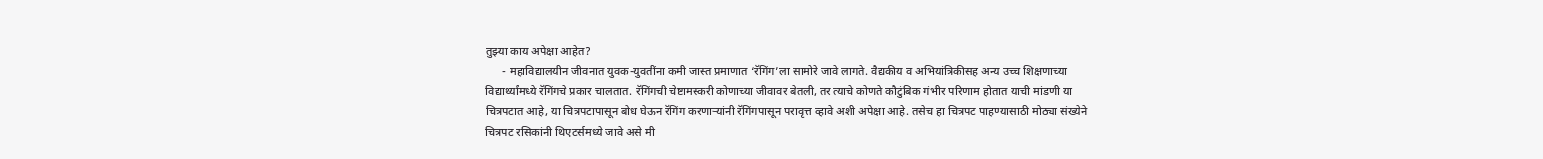तुझ्या काय अपेक्षा आहेत?
      - महाविद्यालयीन जीवनात युवक-युवतींना कमी जास्त प्रमाणात ‘रॅगिंग’ला सामोरे जावे लागते. वैद्यकीय व अभियांत्रिकीसह अन्य उच्च शिक्षणाच्या विद्यार्थ्यांमध्ये रॅगिंगचे प्रकार चालतात. रॅगिंगची चेष्टामस्करी कोणाच्या जीवावर बेतली, तर त्याचे कोणते कौटुंबिक गंभीर परिणाम होतात याची मांडणी या चित्रपटात आहे, या चित्रपटापासून बोध घेऊन रॅगिंग करणार्‍यांनी रॅगिंगपासून परावृत्त व्हावे अशी अपेक्षा आहे. तसेच हा चित्रपट पाहण्यासाठी मोठ्या संख्येने चित्रपट रसिकांनी थिएटर्समध्ये जावे असे मी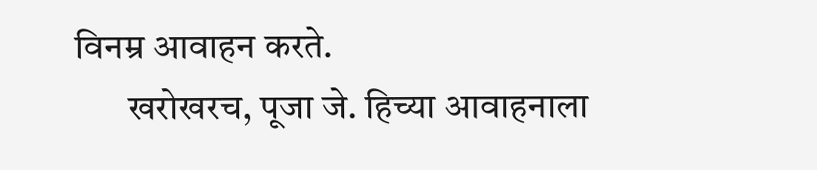विनम्र आवाहन करते.
       खरोखरच, पूजा जे. हिच्या आवाहनाला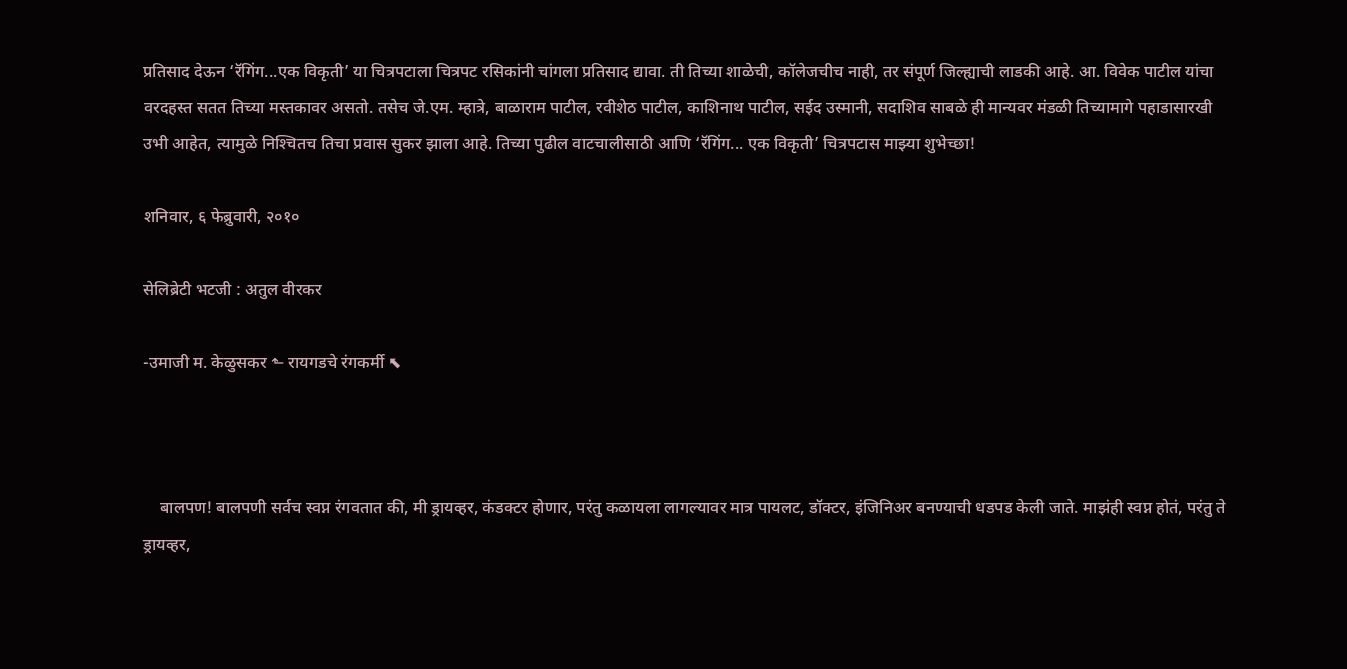प्रतिसाद देऊन ‘रॅगिंग...एक विकृती’ या चित्रपटाला चित्रपट रसिकांनी चांगला प्रतिसाद द्यावा. ती तिच्या शाळेची, कॉलेजचीच नाही, तर संपूर्ण जिल्ह्याची लाडकी आहे. आ. विवेक पाटील यांचा वरदहस्त सतत तिच्या मस्तकावर असतो. तसेच जे.एम. म्हात्रे, बाळाराम पाटील, रवीशेठ पाटील, काशिनाथ पाटील, सईद उस्मानी, सदाशिव साबळे ही मान्यवर मंडळी तिच्यामागे पहाडासारखी उभी आहेत, त्यामुळे निश्‍चितच तिचा प्रवास सुकर झाला आहे. तिच्या पुढील वाटचालीसाठी आणि ‘रॅगिंग... एक विकृती’ चित्रपटास माझ्या शुभेच्छा!

शनिवार, ६ फेब्रुवारी, २०१०

सेलिब्रेटी भटजी : अतुल वीरकर

-उमाजी म. केळुसकर ⬑ रायगडचे रंगकर्मी ⬉



    बालपण! बालपणी सर्वच स्वप्न रंगवतात की, मी ड्रायव्हर, कंडक्टर होणार, परंतु कळायला लागल्यावर मात्र पायलट, डॉक्टर, इंजिनिअर बनण्याची धडपड केली जाते. माझंही स्वप्न होतं, परंतु ते ड्रायव्हर,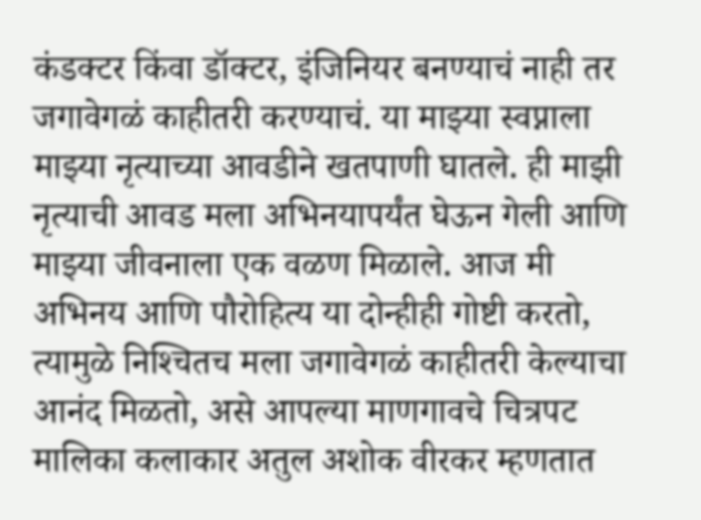कंडक्टर किंवा डॉक्टर, इंजिनियर बनण्याचं नाही तर जगावेगळं काहीतरी करण्याचं. या माझ्या स्वप्नाला माझ्या नृत्याच्या आवडीने खतपाणी घातले. ही माझी नृत्याची आवड मला अभिनयापर्यंत घेऊन गेली आणि माझ्या जीवनाला एक वळण मिळाले. आज मी अभिनय आणि पौरोहित्य या दोन्हीही गोष्टी करतो, त्यामुळे निश्‍चितच मला जगावेगळं काहीतरी केल्याचा आनंद मिळतो, असे आपल्या माणगावचे चित्रपट मालिका कलाकार अतुल अशोक वीरकर म्हणतात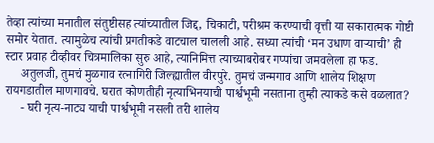तेव्हा त्यांच्या मनातील संतुष्टीसह त्यांच्यातील जिद्द, चिकाटी, परीश्रम करण्याची वृत्ती या सकारात्मक गोष्टी समोर येतात. त्यामुळेच त्यांची प्रगतीकडे वाटचाल चालली आहे. सध्या त्यांची ‘मन उधाण वार्‍याची’ ही स्टार प्रवाह टीव्हीवर चित्रमालिका सुरु आहे, त्यानिमित्त त्याच्याबरोबर गप्पांचा जमवलेला हा फड.
     अतुलजी, तुमचं मुळगाव रत्नागिरी जिल्ह्यातील वीरपुरे. तुमचं जन्मगाव आणि शालेय शिक्षण रायगडातील माणगावचे. घरात कोणतीही नृत्याभिनयाची पार्श्वभूमी नसताना तुम्ही त्याकडे कसे वळलात?
     - घरी नृत्य-नाट्य याची पार्श्वभूमी नसली तरी शालेय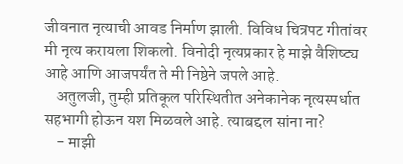जीवनात नृत्याची आवड निर्माण झाली. विविध चित्रपट गीतांवर मी नृत्य करायला शिकलो. विनोदी नृत्यप्रकार हे माझे वैशिष्ट्य आहे आणि आजपर्यंत ते मी निष्ठेने जपले आहे.
    अतुलजी, तुम्ही प्रतिकूल परिस्थितीत अनेकानेक नृत्यस्पर्धात सहभागी होऊन यश मिळवले आहे. त्याबद्दल सांना ना?
    - माझी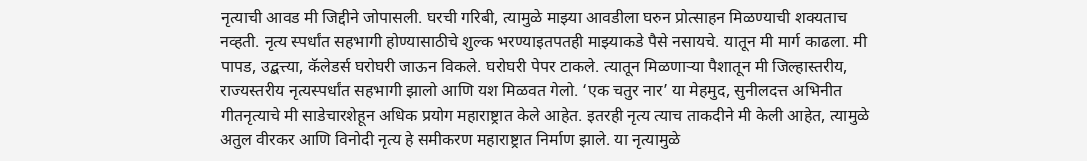नृत्याची आवड मी जिद्दीने जोपासली. घरची गरिबी, त्यामुळे माझ्या आवडीला घरुन प्रोत्साहन मिळण्याची शक्यताच नव्हती. नृत्य स्पर्धांत सहभागी होण्यासाठीचे शुल्क भरण्याइतपतही माझ्याकडे पैसे नसायचे. यातून मी मार्ग काढला. मी पापड, उद्बत्त्या, कॅलेडर्स घरोघरी जाऊन विकले. घरोघरी पेपर टाकले. त्यातून मिळणार्‍या पैशातून मी जिल्हास्तरीय, राज्यस्तरीय नृत्यस्पर्धांत सहभागी झालो आणि यश मिळवत गेलो. ‘एक चतुर नार’ या मेहमुद, सुनीलदत्त अभिनीत गीतनृत्याचे मी साडेचारशेहून अधिक प्रयोग महाराष्ट्रात केले आहेत. इतरही नृत्य त्याच ताकदीने मी केली आहेत, त्यामुळे अतुल वीरकर आणि विनोदी नृत्य हे समीकरण महाराष्ट्रात निर्माण झाले. या नृत्यामुळे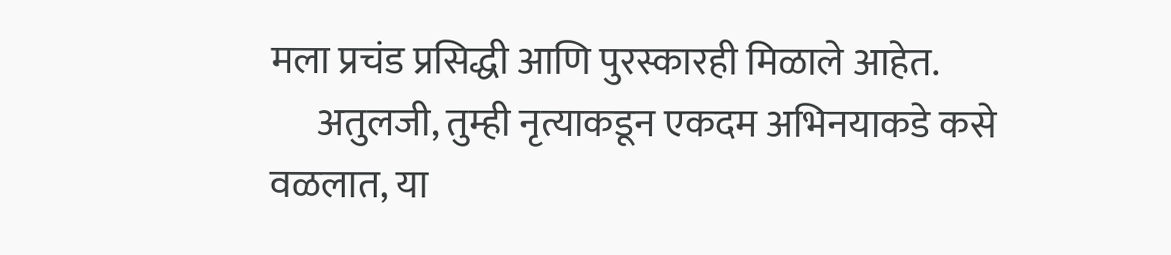मला प्रचंड प्रसिद्धी आणि पुरस्कारही मिळाले आहेत.
      अतुलजी, तुम्ही नृत्याकडून एकदम अभिनयाकडे कसे वळलात, या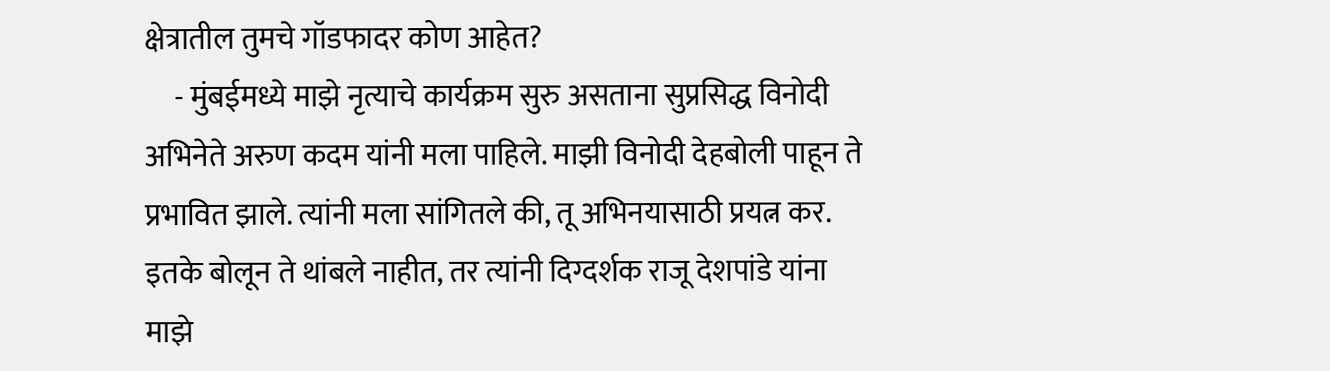क्षेत्रातील तुमचे गॉडफादर कोण आहेत?
     - मुंबईमध्ये माझे नृत्याचे कार्यक्रम सुरु असताना सुप्रसिद्ध विनोदी अभिनेते अरुण कदम यांनी मला पाहिले. माझी विनोदी देहबोली पाहून ते प्रभावित झाले. त्यांनी मला सांगितले की, तू अभिनयासाठी प्रयत्न कर. इतके बोलून ते थांबले नाहीत, तर त्यांनी दिग्दर्शक राजू देशपांडे यांना माझे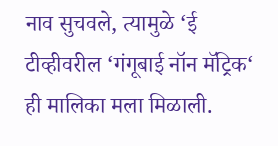नाव सुचवले, त्यामुळे ‘ई टीव्हीवरील ‘गंगूबाई नॉन मॅट्रिक‘ ही मालिका मला मिळाली.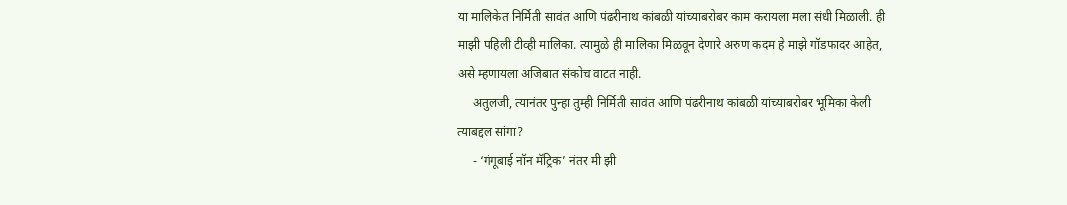या मालिकेत निर्मिती सावंत आणि पंढरीनाथ कांबळी यांच्याबरोबर काम करायला मला संधी मिळाली. ही माझी पहिली टीव्ही मालिका. त्यामुळे ही मालिका मिळवून देणारे अरुण कदम हे माझे गॉडफादर आहेत, असे म्हणायला अजिबात संकोच वाटत नाही.
     अतुलजी, त्यानंतर पुन्हा तुम्ही निर्मिती सावंत आणि पंढरीनाथ कांबळी यांच्याबरोबर भूमिका केली त्याबद्दल सांगा?
     - ‘गंगूबाई नॉन मॅट्रिक’ नंतर मी झी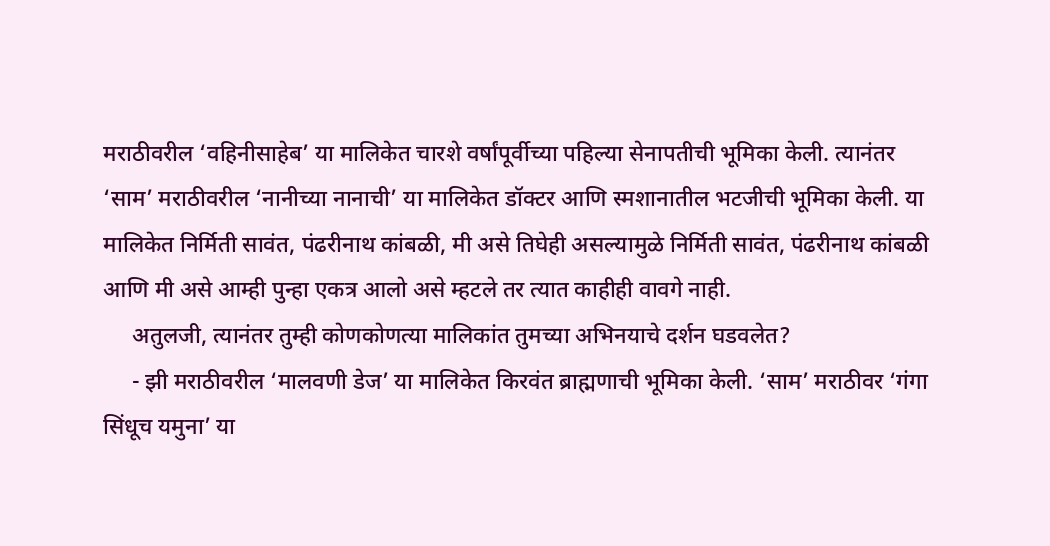मराठीवरील ‘वहिनीसाहेब’ या मालिकेत चारशे वर्षांपूर्वीच्या पहिल्या सेनापतीची भूमिका केली. त्यानंतर ‘साम’ मराठीवरील ‘नानीच्या नानाची’ या मालिकेत डॉक्टर आणि स्मशानातील भटजीची भूमिका केली. या मालिकेत निर्मिती सावंत, पंढरीनाथ कांबळी, मी असे तिघेही असल्यामुळे निर्मिती सावंत, पंढरीनाथ कांबळी आणि मी असे आम्ही पुन्हा एकत्र आलो असे म्हटले तर त्यात काहीही वावगे नाही.
     अतुलजी, त्यानंतर तुम्ही कोणकोणत्या मालिकांत तुमच्या अभिनयाचे दर्शन घडवलेत?
     - झी मराठीवरील ‘मालवणी डेज’ या मालिकेत किरवंत ब्राह्मणाची भूमिका केली. ‘साम’ मराठीवर ‘गंगा सिंधूच यमुना’ या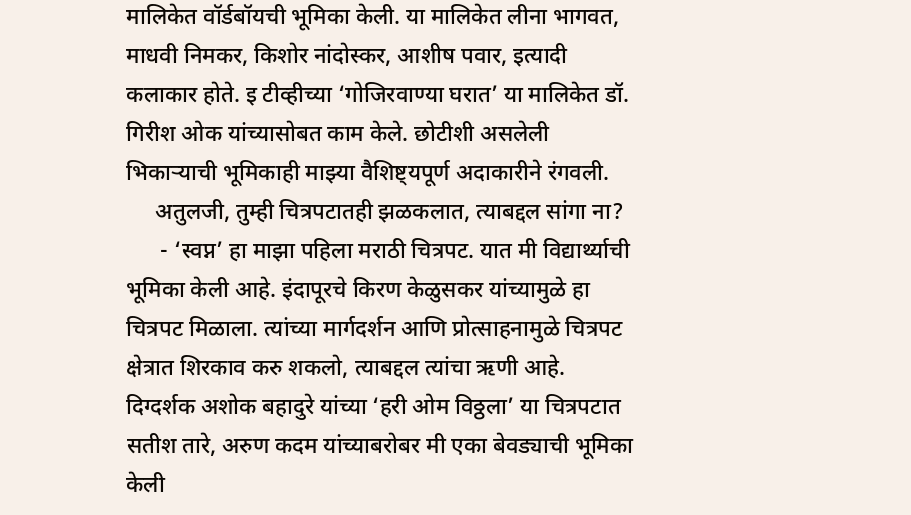मालिकेत वॉर्डबॉयची भूमिका केली. या मालिकेत लीना भागवत, माधवी निमकर, किशोर नांदोस्कर, आशीष पवार, इत्यादी कलाकार होते. इ टीव्हीच्या ‘गोजिरवाण्या घरात’ या मालिकेत डॉ. गिरीश ओक यांच्यासोबत काम केले. छोटीशी असलेली भिकार्‍याची भूमिकाही माझ्या वैशिष्ट्यपूर्ण अदाकारीने रंगवली.
     अतुलजी, तुम्ही चित्रपटातही झळकलात, त्याबद्दल सांगा ना?
      - ‘स्वप्न’ हा माझा पहिला मराठी चित्रपट. यात मी विद्यार्थ्याची भूमिका केली आहे. इंदापूरचे किरण केळुसकर यांच्यामुळे हा चित्रपट मिळाला. त्यांच्या मार्गदर्शन आणि प्रोत्साहनामुळे चित्रपट क्षेत्रात शिरकाव करु शकलो, त्याबद्दल त्यांचा ऋणी आहे. दिग्दर्शक अशोक बहादुरे यांच्या ‘हरी ओम विठ्ठला’ या चित्रपटात सतीश तारे, अरुण कदम यांच्याबरोबर मी एका बेवड्याची भूमिका केली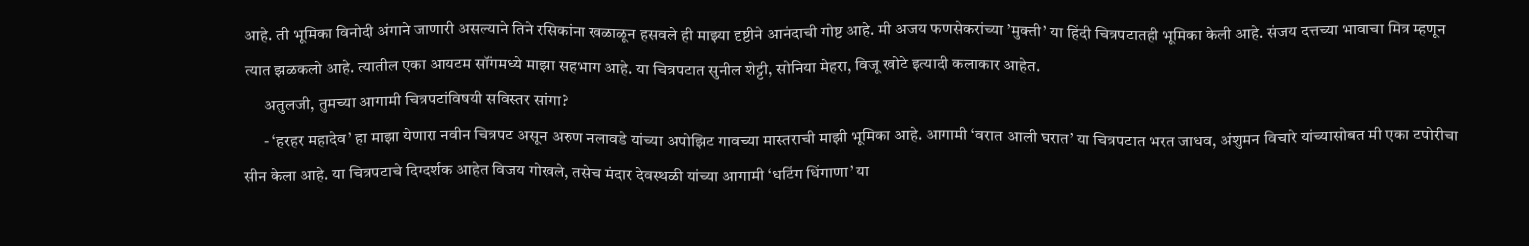आहे. ती भूमिका विनोदी अंगाने जाणारी असल्याने तिने रसिकांना खळाळून हसवले ही माझ्या दृष्टीने आनंदाची गोष्ट आहे. मी अजय फणसेकरांच्या ’मुक्ती’ या हिंदी चित्रपटातही भूमिका केली आहे. संजय दत्तच्या भावाचा मित्र म्हणून त्यात झळकलो आहे. त्यातील एका आयटम सॉंगमध्ये माझा सहभाग आहे. या चित्रपटात सुनील शेट्टी, सोनिया मेहरा, विजू खोटे इत्यादी कलाकार आहेत.
      अतुलजी, तुमच्या आगामी चित्रपटांविषयी सविस्तर सांगा?
      - ‘हरहर महादेव’ हा माझा येणारा नवीन चित्रपट असून अरुण नलावडे यांच्या अपोझिट गावच्या मास्तराची माझी भूमिका आहे. आगामी ‘वरात आली घरात’ या चित्रपटात भरत जाधव, अंशुमन विचारे यांच्यासोबत मी एका टपोरीचा सीन केला आहे. या चित्रपटाचे दिग्दर्शक आहेत विजय गोखले, तसेच मंदार देवस्थळी यांच्या आगामी ‘धटिंग धिंगाणा’ या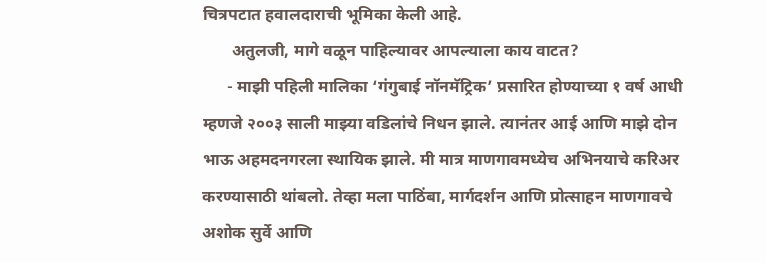चित्रपटात हवालदाराची भूमिका केली आहे.
       अतुलजी, मागे वळून पाहिल्यावर आपल्याला काय वाटत?
      - माझी पहिली मालिका ‘गंगुबाई नॉनमॅट्रिक’ प्रसारित होण्याच्या १ वर्ष आधी म्हणजे २००३ साली माझ्या वडिलांचे निधन झाले. त्यानंतर आई आणि माझे दोन भाऊ अहमदनगरला स्थायिक झाले. मी मात्र माणगावमध्येच अभिनयाचे करिअर करण्यासाठी थांबलो. तेव्हा मला पाठिंबा, मार्गदर्शन आणि प्रोत्साहन माणगावचे अशोक सुर्वे आणि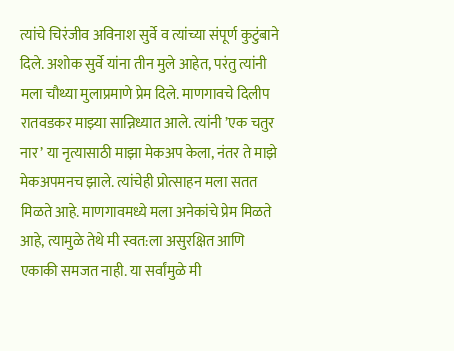त्यांचे चिरंजीव अविनाश सुर्वे व त्यांच्या संपूर्ण कुटुंबाने दिले. अशोक सुर्वे यांना तीन मुले आहेत, परंतु त्यांनी मला चौथ्या मुलाप्रमाणे प्रेम दिले. माणगावचे दिलीप रातवडकर माझ्या सान्निध्यात आले. त्यांनी ’एक चतुर नार’ या नृत्यासाठी माझा मेकअप केला, नंतर ते माझे मेकअपमनच झाले. त्यांचेही प्रोत्साहन मला सतत मिळते आहे. माणगावमध्ये मला अनेकांचे प्रेम मिळते आहे, त्यामुळे तेथे मी स्वत:ला असुरक्षित आणि एकाकी समजत नाही. या सर्वांमुळे मी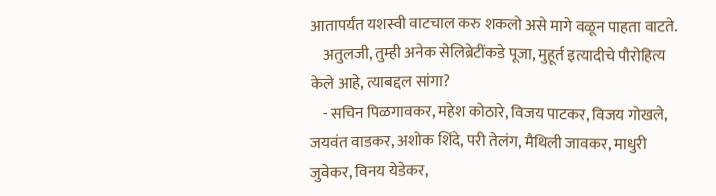आतापर्यंत यशस्वी वाटचाल करु शकलो असे मागे वळून पाहता वाटते.
    अतुलजी, तुम्ही अनेक सेलिब्रेटींकडे पूजा, मुहूर्त इत्यादीचे पौरोहित्य केले आहे, त्याबद्दल सांगा?
    - सचिन पिळगावकर, महेश कोठारे, विजय पाटकर, विजय गोखले, जयवंत वाडकर, अशोक शिंदे, परी तेलंग, मैथिली जावकर, माधुरी जुवेकर, विनय येडेकर,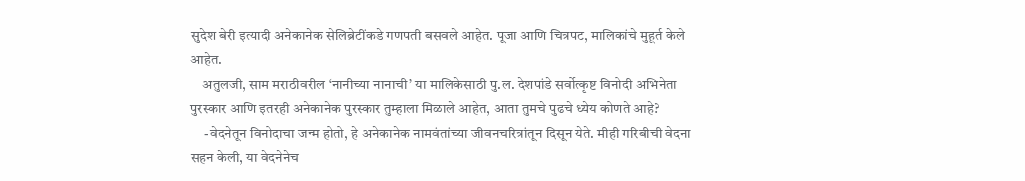सुदेश बेरी इत्यादी अनेकानेक सेलिब्रेटींकडे गणपती बसवले आहेत. पूजा आणि चित्रपट, मालिकांचे मुहूर्त केले आहेत.
    अतुलजी, साम मराठीवरील ‘नानीच्या नानाची’ या मालिकेसाठी पु.ल. देशपांडे सर्वोत्कृष्ट विनोदी अभिनेता पुरस्कार आणि इतरही अनेकानेक पुरस्कार तुम्हाला मिळाले आहेत, आता तुमचे पुढचे ध्येय कोणते आहे?
     -वेदनेतून विनोदाचा जन्म होतो, हे अनेकानेक नामवंतांच्या जीवनचरित्रांतून दिसून येते. मीही गरिबीची वेदना सहन केली, या वेदनेनेच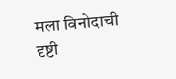मला विनोदाची दृष्टी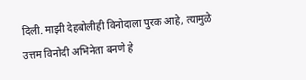दिली. माझी देहबोलीही विनोदाला पुरक आहे, त्यामुळे उत्तम विनोदी अभिनेता बनणे हे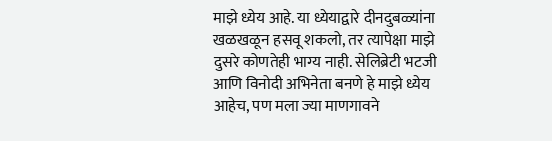माझे ध्येय आहे. या ध्येयाद्वारे दीनदुबळ्यांना खळखळून हसवू शकलो, तर त्यापेक्षा माझे दुसरे कोणतेही भाग्य नाही. सेलिब्रेटी भटजी आणि विनोदी अभिनेता बनणे हे माझे ध्येय आहेच, पण मला ज्या माणगावने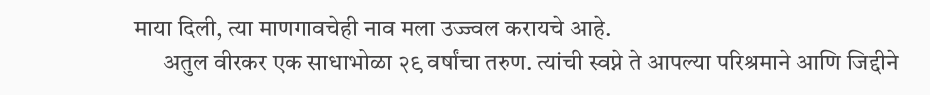माया दिली, त्या माणगावचेही नाव मला उज्ज्वल करायचे आहे.
      अतुल वीरकर एक साधाभोळा २९ वर्षांचा तरुण. त्यांची स्वप्ने ते आपल्या परिश्रमाने आणि जिद्दीने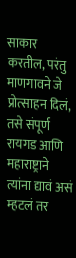साकार करतील, परंतु माणगावने जे प्रोत्साहन दिलं, तसे संपूर्ण रायगड आणि महाराष्ट्राने त्यांना द्यावं असं म्हटलं तर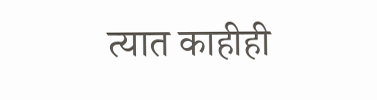त्यात काहीही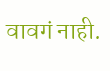वावगं नाही.